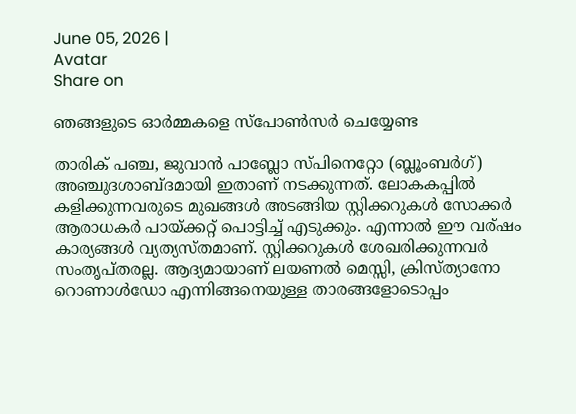June 05, 2026 |
Avatar
Share on

ഞങ്ങളുടെ ഓര്‍മ്മകളെ സ്പോണ്‍സര്‍ ചെയ്യേണ്ട

താരിക് പഞ്ച, ജുവാന്‍ പാബ്ലോ സ്പിനെറ്റോ (ബ്ലൂംബര്‍ഗ്) അഞ്ചുദശാബ്ദമായി ഇതാണ് നടക്കുന്നത്. ലോകകപ്പില്‍ കളിക്കുന്നവരുടെ മുഖങ്ങള്‍ അടങ്ങിയ സ്റ്റിക്കറുകള്‍ സോക്കര്‍ ആരാധകര്‍ പായ്ക്കറ്റ് പൊട്ടിച്ച് എടുക്കും. എന്നാല്‍ ഈ വര്ഷം കാര്യങ്ങള്‍ വ്യത്യസ്തമാണ്. സ്റ്റിക്കറുകള്‍ ശേഖരിക്കുന്നവര്‍ സംതൃപ്തരല്ല. ആദ്യമായാണ്‌ ലയണല്‍ മെസ്സി, ക്രിസ്ത്യാനോ റൊണാള്‍ഡോ എന്നിങ്ങനെയുള്ള താരങ്ങളോടൊപ്പം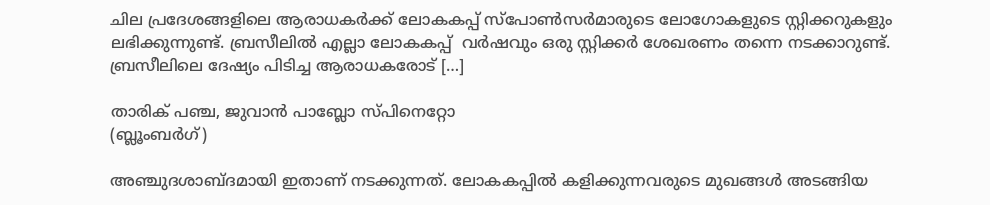ചില പ്രദേശങ്ങളിലെ ആരാധകര്‍ക്ക് ലോകകപ്പ്‌ സ്പോണ്‍സര്‍മാരുടെ ലോഗോകളുടെ സ്റ്റിക്കറുകളും ലഭിക്കുന്നുണ്ട്. ബ്രസീലില്‍ എല്ലാ ലോകകപ്പ്  വര്‍ഷവും ഒരു സ്റ്റിക്കര്‍ ശേഖരണം തന്നെ നടക്കാറുണ്ട്. ബ്രസീലിലെ ദേഷ്യം പിടിച്ച ആരാധകരോട് […]

താരിക് പഞ്ച, ജുവാന്‍ പാബ്ലോ സ്പിനെറ്റോ
(ബ്ലൂംബര്‍ഗ്)

അഞ്ചുദശാബ്ദമായി ഇതാണ് നടക്കുന്നത്. ലോകകപ്പില്‍ കളിക്കുന്നവരുടെ മുഖങ്ങള്‍ അടങ്ങിയ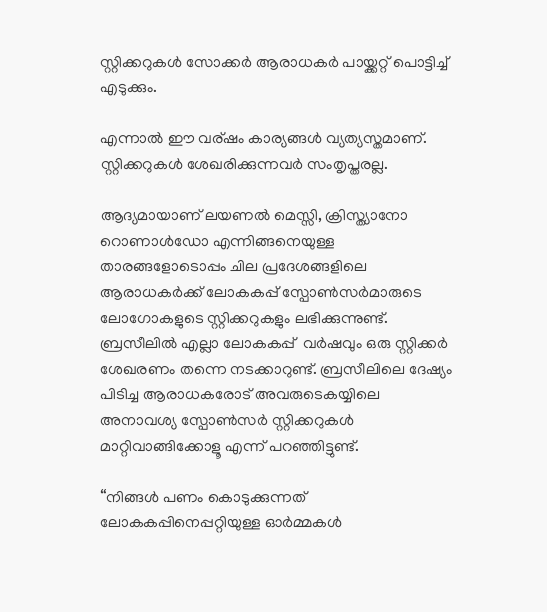സ്റ്റിക്കറുകള്‍ സോക്കര്‍ ആരാധകര്‍ പായ്ക്കറ്റ് പൊട്ടിച്ച് എടുക്കും.

എന്നാല്‍ ഈ വര്ഷം കാര്യങ്ങള്‍ വ്യത്യസ്തമാണ്. സ്റ്റിക്കറുകള്‍ ശേഖരിക്കുന്നവര്‍ സംതൃപ്തരല്ല.

ആദ്യമായാണ്‌ ലയണല്‍ മെസ്സി, ക്രിസ്ത്യാനോ റൊണാള്‍ഡോ എന്നിങ്ങനെയുള്ള താരങ്ങളോടൊപ്പം ചില പ്രദേശങ്ങളിലെ ആരാധകര്‍ക്ക് ലോകകപ്പ്‌ സ്പോണ്‍സര്‍മാരുടെ ലോഗോകളുടെ സ്റ്റിക്കറുകളും ലഭിക്കുന്നുണ്ട്. ബ്രസീലില്‍ എല്ലാ ലോകകപ്പ്  വര്‍ഷവും ഒരു സ്റ്റിക്കര്‍ ശേഖരണം തന്നെ നടക്കാറുണ്ട്. ബ്രസീലിലെ ദേഷ്യം പിടിച്ച ആരാധകരോട് അവരുടെകയ്യിലെ അനാവശ്യ സ്പോണ്‍സര്‍ സ്റ്റിക്കറുകള്‍ മാറ്റിവാങ്ങിക്കോളൂ എന്ന് പറഞ്ഞിട്ടുണ്ട്.

“നിങ്ങള്‍ പണം കൊടുക്കുന്നത് ലോകകപ്പിനെപ്പറ്റിയുള്ള ഓര്‍മ്മകള്‍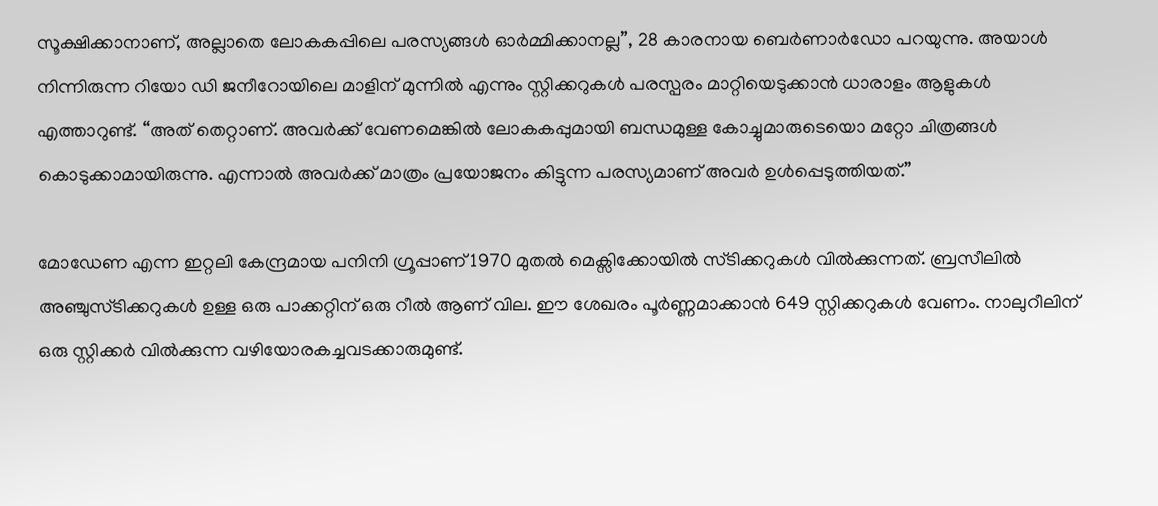സൂക്ഷിക്കാനാണ്, അല്ലാതെ ലോകകപ്പിലെ പരസ്യങ്ങള്‍ ഓര്‍മ്മിക്കാനല്ല”, 28 കാരനായ ബെര്‍ണാര്‍ഡോ പറയുന്നു. അയാള്‍ നിന്നിരുന്ന റിയോ ഡി ജനീറോയിലെ മാളിന് മുന്നില്‍ എന്നും സ്റ്റിക്കറുകള്‍ പരസ്പരം മാറ്റിയെടുക്കാന്‍ ധാരാളം ആളുകള്‍ എത്താറുണ്ട്. “അത് തെറ്റാണ്. അവര്‍ക്ക് വേണമെങ്കില്‍ ലോകകപ്പുമായി ബന്ധമുള്ള കോച്ചുമാരുടെയൊ മറ്റോ ചിത്രങ്ങള്‍ കൊടുക്കാമായിരുന്നു. എന്നാല്‍ അവര്‍ക്ക് മാത്രം പ്രയോജനം കിട്ടുന്ന പരസ്യമാണ് അവര്‍ ഉള്‍പ്പെടുത്തിയത്.”

മോഡേണ എന്ന ഇറ്റലി കേന്ദ്രമായ പനിനി ഗ്രൂപ്പാണ് 1970 മുതല്‍ മെക്സിക്കോയില്‍ സ്ടിക്കറുകള്‍ വില്‍ക്കുന്നത്. ബ്രസീലില്‍ അഞ്ചുസ്ടിക്കറുകള്‍ ഉള്ള ഒരു പാക്കറ്റിന് ഒരു റീല്‍ ആണ് വില. ഈ ശേഖരം പൂര്‍ണ്ണമാക്കാന്‍ 649 സ്റ്റിക്കറുകള്‍ വേണം. നാലുറീലിന് ഒരു സ്റ്റിക്കര്‍ വില്‍ക്കുന്ന വഴിയോരകച്ചവടക്കാരുമുണ്ട്.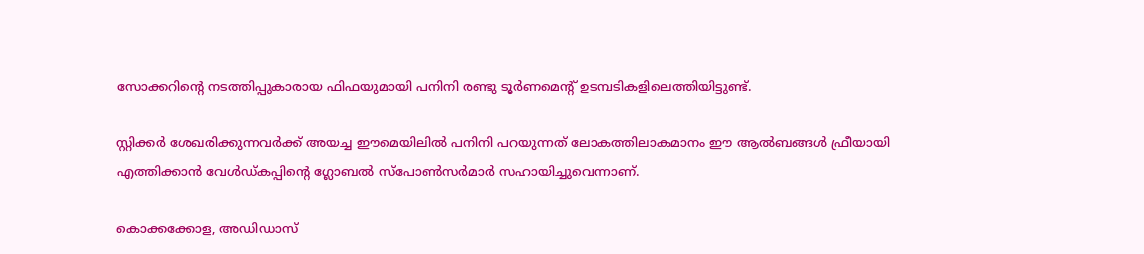സോക്കറിന്റെ നടത്തിപ്പുകാരായ ഫിഫയുമായി പനിനി രണ്ടു ടൂര്‍ണമെന്റ് ഉടമ്പടികളിലെത്തിയിട്ടുണ്ട്.

സ്റ്റിക്കര്‍ ശേഖരിക്കുന്നവര്‍ക്ക് അയച്ച ഈമെയിലില്‍ പനിനി പറയുന്നത് ലോകത്തിലാകമാനം ഈ ആല്‍ബങ്ങള്‍ ഫ്രീയായി എത്തിക്കാന്‍ വേള്‍ഡ്കപ്പിന്റെ ഗ്ലോബല്‍ സ്പോണ്‍സര്‍മാര്‍ സഹായിച്ചുവെന്നാണ്.

കൊക്കക്കോള, അഡിഡാസ്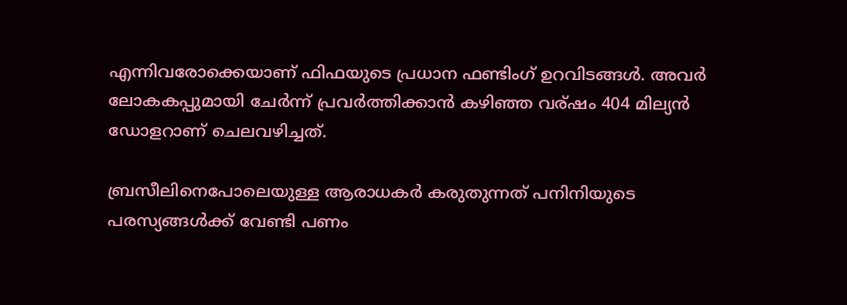എന്നിവരോക്കെയാണ് ഫിഫയുടെ പ്രധാന ഫണ്ടിംഗ് ഉറവിടങ്ങള്‍. അവര്‍ ലോകകപ്പുമായി ചേര്‍ന്ന് പ്രവര്‍ത്തിക്കാന്‍ കഴിഞ്ഞ വര്ഷം 404 മില്യന്‍ ഡോളറാണ് ചെലവഴിച്ചത്.

ബ്രസീലിനെപോലെയുള്ള ആരാധകര്‍ കരുതുന്നത് പനിനിയുടെ പരസ്യങ്ങള്‍ക്ക് വേണ്ടി പണം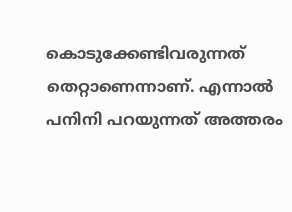കൊടുക്കേണ്ടിവരുന്നത് തെറ്റാണെന്നാണ്. എന്നാല്‍ പനിനി പറയുന്നത് അത്തരം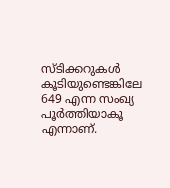സ്ടിക്കറുകള്‍ കൂടിയുണ്ടെങ്കിലേ 649 എന്ന സംഖ്യ പൂര്‍ത്തിയാകൂ എന്നാണ്.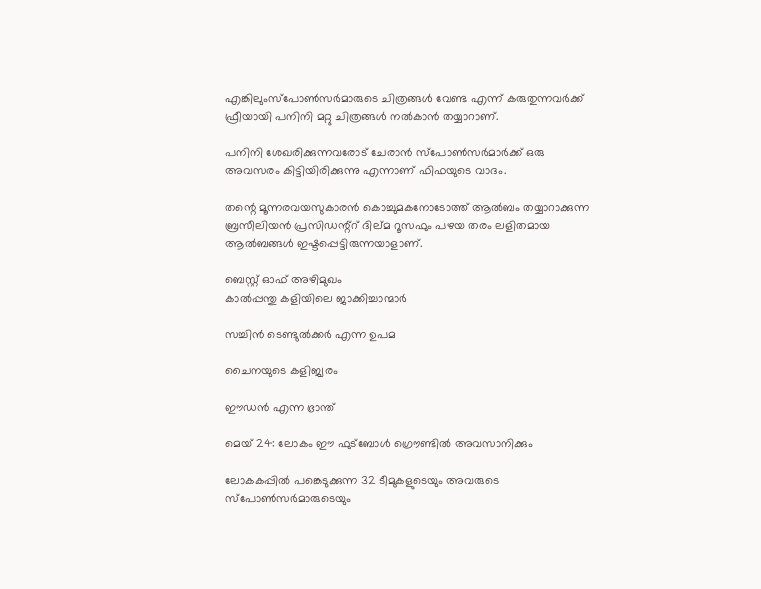എങ്കിലുംസ്പോണ്‍സര്‍മാരുടെ ചിത്രങ്ങള്‍ വേണ്ട എന്ന് കരുതുന്നവര്‍ക്ക് ഫ്രീയായി പനിനി മറ്റു ചിത്രങ്ങള്‍ നല്‍കാന്‍ തയ്യാറാണ്.

പനിനി ശേഖരിക്കുന്നവരോട് ചേരാന്‍ സ്പോണ്‍സര്‍മാര്‍ക്ക് ഒരു അവസരം കിട്ടിയിരിക്കുന്നു എന്നാണ് ഫിഫയുടെ വാദം.

തന്റെ മൂന്നരവയസുകാരന്‍ കൊച്ചുമകനോടോത്ത് ആല്‍ബം തയ്യാറാക്കുന്ന ബ്രസീലിയന്‍ പ്രസിഡന്റ്റ് ദില്മ റൂസഫും പഴയ തരം ലളിതമായ ആല്‍ബങ്ങള്‍ ഇഷ്ടപ്പെട്ടിരുന്നയാളാണ്.

ബെസ്റ്റ് ഓഫ് അഴിമുഖം
കാല്‍പ്പന്തു കളിയിലെ ജാക്കിച്ചാന്മാര്‍

സച്ചിന്‍ ടെണ്ടുല്‍ക്കര്‍ എന്ന ഉപമ

ചൈനയുടെ കളിജ്വരം

ഈഡന്‍ എന്ന ഭ്രാന്ത്

മെയ് 24: ലോകം ഈ ഫുട്ബോള്‍ ഗ്രൌണ്ടില്‍ അവസാനിക്കും

ലോകകപ്പില്‍ പങ്കെടുക്കുന്ന 32 ടീമുകളുടെയും അവരുടെ സ്പോണ്‍സര്‍മാരുടെയും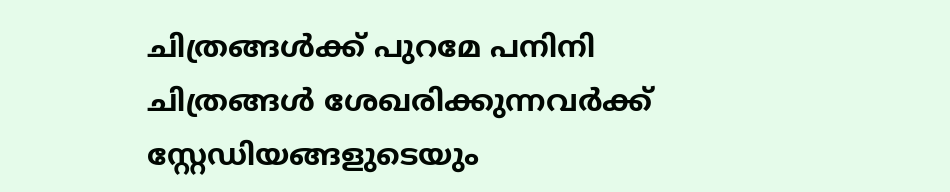ചിത്രങ്ങള്‍ക്ക് പുറമേ പനിനി ചിത്രങ്ങള്‍ ശേഖരിക്കുന്നവര്‍ക്ക് സ്റ്റേഡിയങ്ങളുടെയും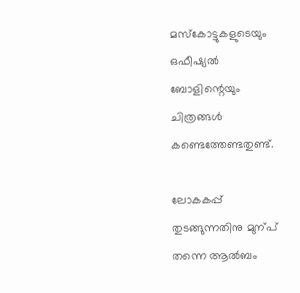മസ്കോട്ടുകളുടെയും ഒഫീഷ്യല്‍ ബോളിന്റെയും ചിത്രങ്ങള്‍ കണ്ടെത്തേണ്ടതുണ്ട്.

ലോകകപ്പ് തുടങ്ങുന്നതിനു മുന്പ് തന്നെ ആല്‍ബം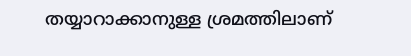തയ്യാറാക്കാനുള്ള ശ്രമത്തിലാണ്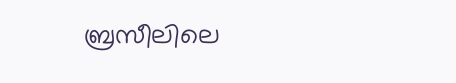ബ്രസീലിലെ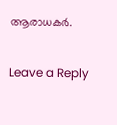ആരാധകര്‍.

Leave a Reply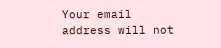Your email address will not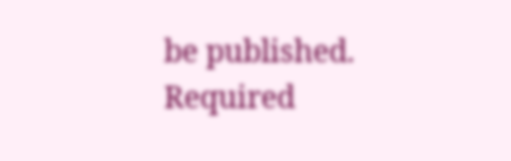be published. Required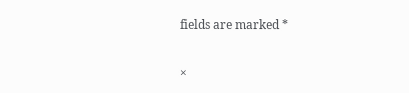fields are marked *

×